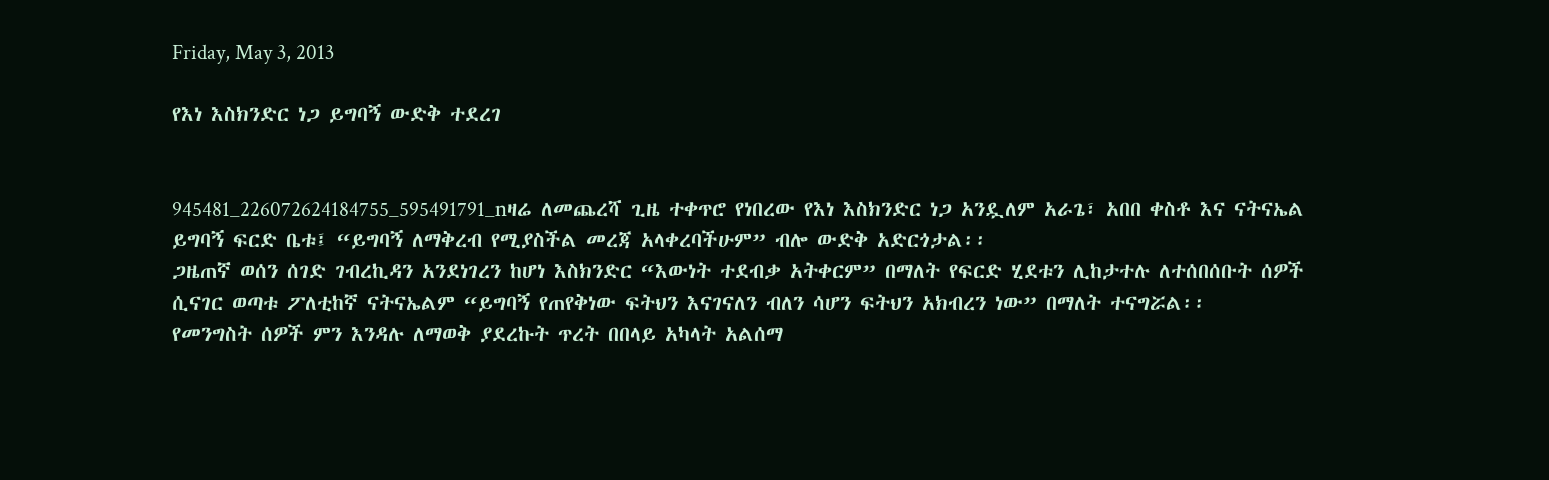Friday, May 3, 2013

የእነ እስክንድር ነጋ ይግባኝ ውድቅ ተደረገ


945481_226072624184755_595491791_nዛሬ ለመጨረሻ ጊዜ ተቀጥሮ የነበረው የእነ እስክንድር ነጋ አንዷለም አራጌ፣ አበበ ቀስቶ እና ናትናኤል ይግባኝ ፍርድ ቤቱ፤ “ይግባኝ ለማቅረብ የሚያስችል መረጃ አላቀረባችሁም” ብሎ ውድቅ አድርጎታል፡፡
ጋዜጠኛ ወሰን ሰገድ ገብረኪዳን አንደነገረን ከሆነ እስክንድር “እውነት ተደብቃ አትቀርም” በማለት የፍርድ ሂደቱን ሊከታተሉ ለተሰበሰቡት ሰዎች ሲናገር ወጣቱ ፖለቲከኛ ናትናኤልም “ይግባኝ የጠየቅነው ፍትህን እናገናለን ብለን ሳሆን ፍትህን አክብረን ነው” በማለት ተናግሯል፡፡
የመንግስት ሰዎች ምን እንዳሉ ለማወቅ ያደረኩት ጥረት በበላይ አካላት አልሰማ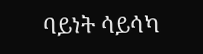ባይነት ሳይሳካ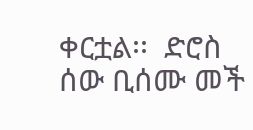ቀርቷል፡፡  ድሮስ ሰው ቢሰሙ መች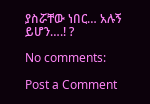ያስሯቸው ነበር… አሉኝ ይሆን….! ?

No comments:

Post a Comment